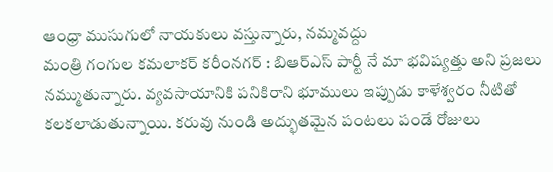ఆంధ్రా ముసుగులో నాయకులు వస్తున్నారు, నమ్మవద్దు
మంత్రి గంగుల కమలాకర్ కరీంనగర్ : బిఆర్ఎస్ పార్టీ నే మా భవిష్యత్తు అని ప్రజలు నమ్ముతున్నారు. వ్యవసాయానికి పనికిరాని భూములు ఇప్పుడు కాళేశ్వరం నీటితో కలకలాడుతున్నాయి. కరువు నుండి అద్భుతమైన పంటలు పండే రోజులు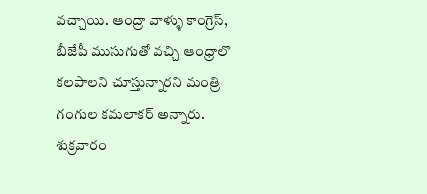వచ్చాయి. ఆంద్రా వాళ్ళు కాంగ్రెస్, బీజేపీ ముసుగుతో వచ్చి ఆంధ్రాలొ కలపాలని చూస్తున్నారని మంత్రి గంగుల కమలాకర్ అన్నారు. శుక్రవారం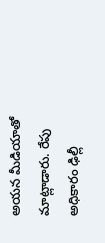అయన మీడియాతో మాట్లాడారు. రేపు అధికారం ఢిల్లీ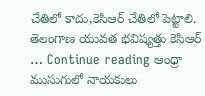చేతిలో కాదు,కెసిఆర్ చేతిలో పెట్టాలి. తెలంగాణ యువత భవిష్యత్తు కెసిఆర్ … Continue reading ఆంధ్రా ముసుగులో నాయకులు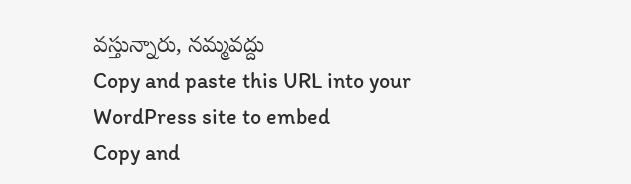వస్తున్నారు, నమ్మవద్దు
Copy and paste this URL into your WordPress site to embed
Copy and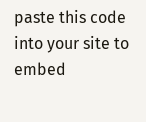paste this code into your site to embed